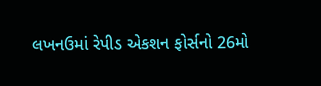લખનઉમાં રેપીડ એકશન ફોર્સનો 26મો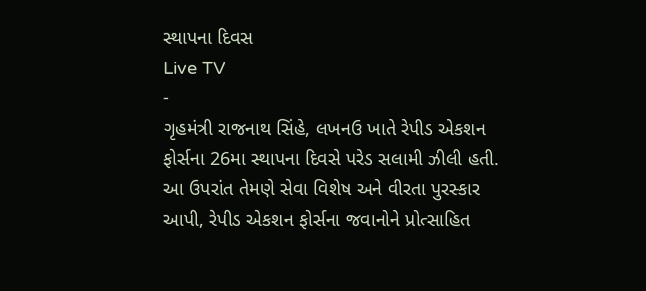સ્થાપના દિવસ
Live TV
-
ગૃહમંત્રી રાજનાથ સિંહે, લખનઉ ખાતે રેપીડ એકશન ફોર્સના 26મા સ્થાપના દિવસે પરેડ સલામી ઝીલી હતી. આ ઉપરાંત તેમણે સેવા વિશેષ અને વીરતા પુરસ્કાર આપી, રેપીડ એકશન ફોર્સના જવાનોને પ્રોત્સાહિત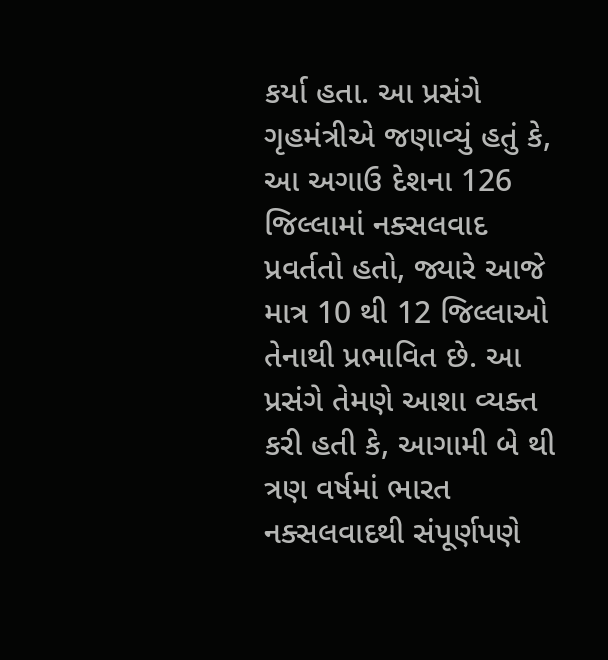કર્યા હતા. આ પ્રસંગે ગૃહમંત્રીએ જણાવ્યું હતું કે, આ અગાઉ દેશના 126 જિલ્લામાં નક્સલવાદ પ્રવર્તતો હતો, જ્યારે આજે માત્ર 10 થી 12 જિલ્લાઓ તેનાથી પ્રભાવિત છે. આ પ્રસંગે તેમણે આશા વ્યક્ત કરી હતી કે, આગામી બે થી ત્રણ વર્ષમાં ભારત નક્સલવાદથી સંપૂર્ણપણે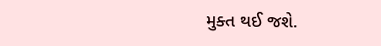મુક્ત થઈ જશે.